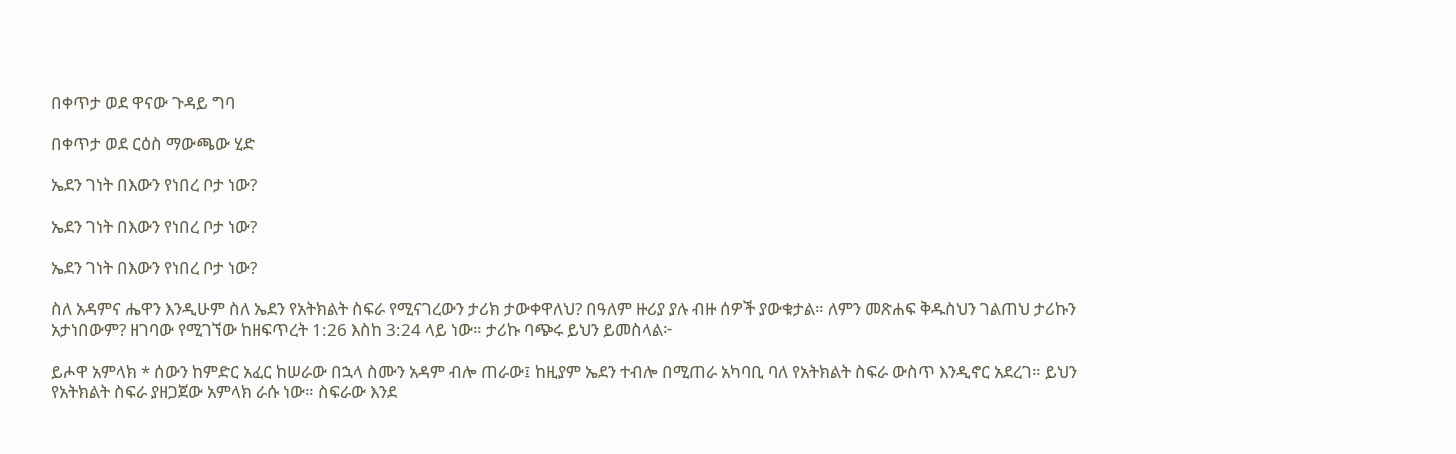በቀጥታ ወደ ዋናው ጉዳይ ግባ

በቀጥታ ወደ ርዕስ ማውጫው ሂድ

ኤደን ገነት በእውን የነበረ ቦታ ነው?

ኤደን ገነት በእውን የነበረ ቦታ ነው?

ኤደን ገነት በእውን የነበረ ቦታ ነው?

ስለ አዳምና ሔዋን እንዲሁም ስለ ኤደን የአትክልት ስፍራ የሚናገረውን ታሪክ ታውቀዋለህ? በዓለም ዙሪያ ያሉ ብዙ ሰዎች ያውቁታል። ለምን መጽሐፍ ቅዱስህን ገልጠህ ታሪኩን አታነበውም? ዘገባው የሚገኘው ከዘፍጥረት 1:26 እስከ 3:24 ላይ ነው። ታሪኩ ባጭሩ ይህን ይመስላል፦

ይሖዋ አምላክ * ሰውን ከምድር አፈር ከሠራው በኋላ ስሙን አዳም ብሎ ጠራው፤ ከዚያም ኤደን ተብሎ በሚጠራ አካባቢ ባለ የአትክልት ስፍራ ውስጥ እንዲኖር አደረገ። ይህን የአትክልት ስፍራ ያዘጋጀው አምላክ ራሱ ነው። ስፍራው እንደ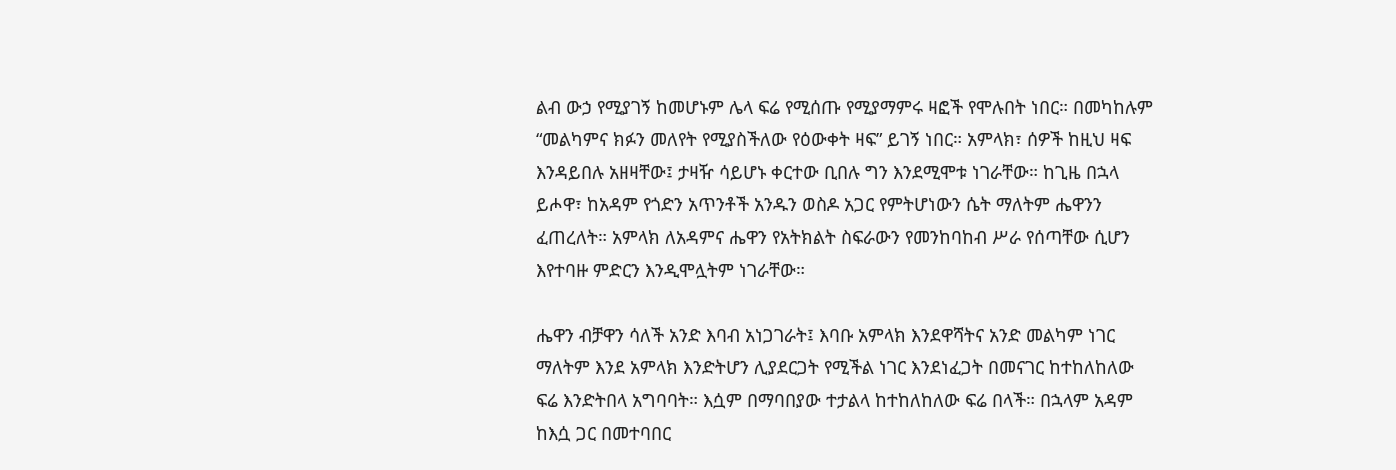ልብ ውኃ የሚያገኝ ከመሆኑም ሌላ ፍሬ የሚሰጡ የሚያማምሩ ዛፎች የሞሉበት ነበር። በመካከሉም “መልካምና ክፉን መለየት የሚያስችለው የዕውቀት ዛፍ” ይገኝ ነበር። አምላክ፣ ሰዎች ከዚህ ዛፍ እንዳይበሉ አዘዛቸው፤ ታዛዥ ሳይሆኑ ቀርተው ቢበሉ ግን እንደሚሞቱ ነገራቸው። ከጊዜ በኋላ ይሖዋ፣ ከአዳም የጎድን አጥንቶች አንዱን ወስዶ አጋር የምትሆነውን ሴት ማለትም ሔዋንን ፈጠረለት። አምላክ ለአዳምና ሔዋን የአትክልት ስፍራውን የመንከባከብ ሥራ የሰጣቸው ሲሆን እየተባዙ ምድርን እንዲሞሏትም ነገራቸው።

ሔዋን ብቻዋን ሳለች አንድ እባብ አነጋገራት፤ እባቡ አምላክ እንደዋሻትና አንድ መልካም ነገር ማለትም እንደ አምላክ እንድትሆን ሊያደርጋት የሚችል ነገር እንደነፈጋት በመናገር ከተከለከለው ፍሬ እንድትበላ አግባባት። እሷም በማባበያው ተታልላ ከተከለከለው ፍሬ በላች። በኋላም አዳም ከእሷ ጋር በመተባበር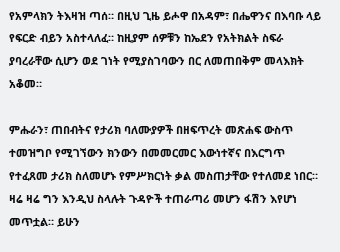የአምላክን ትእዛዝ ጣሰ። በዚህ ጊዜ ይሖዋ በአዳም፣ በሔዋንና በእባቡ ላይ የፍርድ ብይን አስተላለፈ። ከዚያም ሰዎቹን ከኤደን የአትክልት ስፍራ ያባረራቸው ሲሆን ወደ ገነት የሚያስገባውን በር ለመጠበቅም መላእክት አቆመ።

ምሑራን፣ ጠበብትና የታሪክ ባለሙያዎች በዘፍጥረት መጽሐፍ ውስጥ ተመዝግቦ የሚገኘውን ክንውን በመመርመር እውነተኛና በእርግጥ የተፈጸመ ታሪክ ስለመሆኑ የምሥክርነት ቃል መስጠታቸው የተለመደ ነበር። ዛሬ ዛሬ ግን እንዲህ ስላሉት ጉዳዮች ተጠራጣሪ መሆን ፋሽን እየሆነ መጥቷል። ይሁን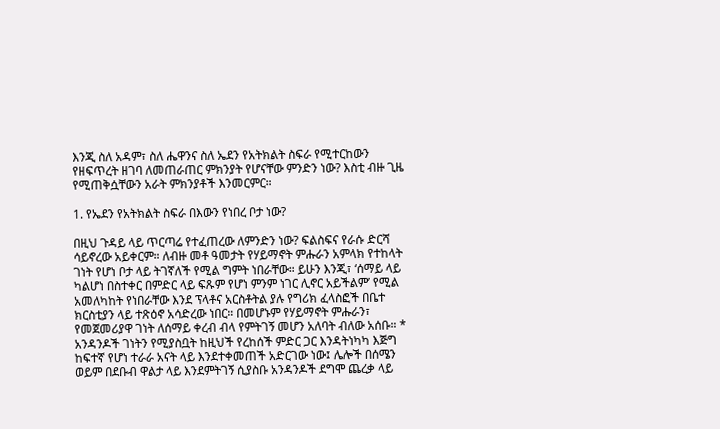እንጂ ስለ አዳም፣ ስለ ሔዋንና ስለ ኤደን የአትክልት ስፍራ የሚተርከውን የዘፍጥረት ዘገባ ለመጠራጠር ምክንያት የሆናቸው ምንድን ነው? እስቲ ብዙ ጊዜ የሚጠቅሷቸውን አራት ምክንያቶች እንመርምር።

1. የኤደን የአትክልት ስፍራ በእውን የነበረ ቦታ ነው?

በዚህ ጉዳይ ላይ ጥርጣሬ የተፈጠረው ለምንድን ነው? ፍልስፍና የራሱ ድርሻ ሳይኖረው አይቀርም። ለብዙ መቶ ዓመታት የሃይማኖት ምሑራን አምላክ የተከላት ገነት የሆነ ቦታ ላይ ትገኛለች የሚል ግምት ነበራቸው። ይሁን እንጂ፣ ‘ሰማይ ላይ ካልሆነ በስተቀር በምድር ላይ ፍጹም የሆነ ምንም ነገር ሊኖር አይችልም’ የሚል አመለካከት የነበራቸው እንደ ፕላቶና አርስቶትል ያሉ የግሪክ ፈላስፎች በቤተ ክርስቲያን ላይ ተጽዕኖ አሳድረው ነበር። በመሆኑም የሃይማኖት ምሑራን፣ የመጀመሪያዋ ገነት ለሰማይ ቀረብ ብላ የምትገኝ መሆን አለባት ብለው አሰቡ። * አንዳንዶች ገነትን የሚያስቧት ከዚህች የረከሰች ምድር ጋር እንዳትነካካ እጅግ ከፍተኛ የሆነ ተራራ አናት ላይ እንደተቀመጠች አድርገው ነው፤ ሌሎች በሰሜን ወይም በደቡብ ዋልታ ላይ እንደምትገኝ ሲያስቡ አንዳንዶች ደግሞ ጨረቃ ላይ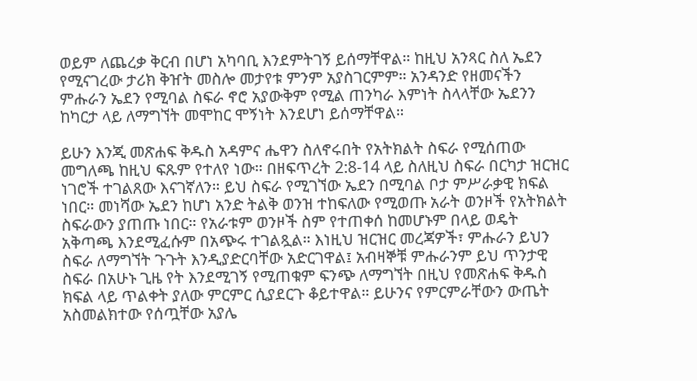ወይም ለጨረቃ ቅርብ በሆነ አካባቢ እንደምትገኝ ይሰማቸዋል። ከዚህ አንጻር ስለ ኤደን የሚናገረው ታሪክ ቅዠት መስሎ መታየቱ ምንም አያስገርምም። አንዳንድ የዘመናችን ምሑራን ኤደን የሚባል ስፍራ ኖሮ አያውቅም የሚል ጠንካራ እምነት ስላላቸው ኤደንን ከካርታ ላይ ለማግኘት መሞከር ሞኝነት እንደሆነ ይሰማቸዋል።

ይሁን እንጂ መጽሐፍ ቅዱስ አዳምና ሔዋን ስለኖሩበት የአትክልት ስፍራ የሚሰጠው መግለጫ ከዚህ ፍጹም የተለየ ነው። በዘፍጥረት 2:8-14 ላይ ስለዚህ ስፍራ በርካታ ዝርዝር ነገሮች ተገልጸው እናገኛለን። ይህ ስፍራ የሚገኘው ኤደን በሚባል ቦታ ምሥራቃዊ ክፍል ነበር። መነሻው ኤደን ከሆነ አንድ ትልቅ ወንዝ ተከፍለው የሚወጡ አራት ወንዞች የአትክልት ስፍራውን ያጠጡ ነበር። የአራቱም ወንዞች ስም የተጠቀሰ ከመሆኑም በላይ ወዴት አቅጣጫ እንደሚፈሱም በአጭሩ ተገልጿል። እነዚህ ዝርዝር መረጃዎች፣ ምሑራን ይህን ስፍራ ለማግኘት ጉጉት እንዲያድርባቸው አድርገዋል፤ አብዛኞቹ ምሑራንም ይህ ጥንታዊ ስፍራ በአሁኑ ጊዜ የት እንደሚገኝ የሚጠቁም ፍንጭ ለማግኘት በዚህ የመጽሐፍ ቅዱስ ክፍል ላይ ጥልቀት ያለው ምርምር ሲያደርጉ ቆይተዋል። ይሁንና የምርምራቸውን ውጤት አስመልክተው የሰጧቸው አያሌ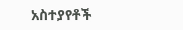አስተያየቶች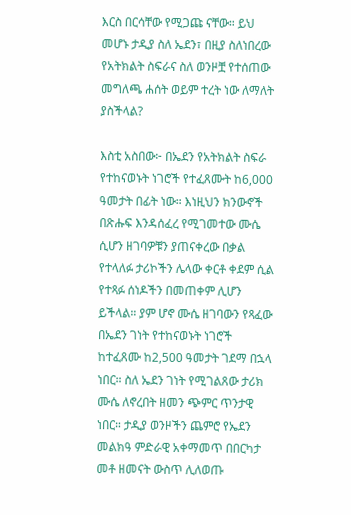እርስ በርሳቸው የሚጋጩ ናቸው። ይህ መሆኑ ታዲያ ስለ ኤደን፣ በዚያ ስለነበረው የአትክልት ስፍራና ስለ ወንዞቿ የተሰጠው መግለጫ ሐሰት ወይም ተረት ነው ለማለት ያስችላል?

እስቲ አስበው፦ በኤደን የአትክልት ስፍራ የተከናወኑት ነገሮች የተፈጸሙት ከ6,000 ዓመታት በፊት ነው። እነዚህን ክንውኖች በጽሑፍ እንዳሰፈረ የሚገመተው ሙሴ ሲሆን ዘገባዎቹን ያጠናቀረው በቃል የተላለፉ ታሪኮችን ሌላው ቀርቶ ቀደም ሲል የተጻፉ ሰነዶችን በመጠቀም ሊሆን ይችላል። ያም ሆኖ ሙሴ ዘገባውን የጻፈው በኤደን ገነት የተከናወኑት ነገሮች ከተፈጸሙ ከ2,500 ዓመታት ገደማ በኋላ ነበር። ስለ ኤደን ገነት የሚገልጸው ታሪክ ሙሴ ለኖረበት ዘመን ጭምር ጥንታዊ ነበር። ታዲያ ወንዞችን ጨምሮ የኤደን መልክዓ ምድራዊ አቀማመጥ በበርካታ መቶ ዘመናት ውስጥ ሊለወጡ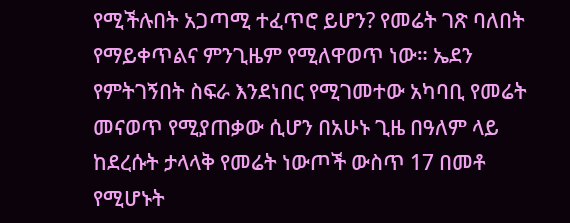የሚችሉበት አጋጣሚ ተፈጥሮ ይሆን? የመሬት ገጽ ባለበት የማይቀጥልና ምንጊዜም የሚለዋወጥ ነው። ኤደን የምትገኝበት ስፍራ እንደነበር የሚገመተው አካባቢ የመሬት መናወጥ የሚያጠቃው ሲሆን በአሁኑ ጊዜ በዓለም ላይ ከደረሱት ታላላቅ የመሬት ነውጦች ውስጥ 17 በመቶ የሚሆኑት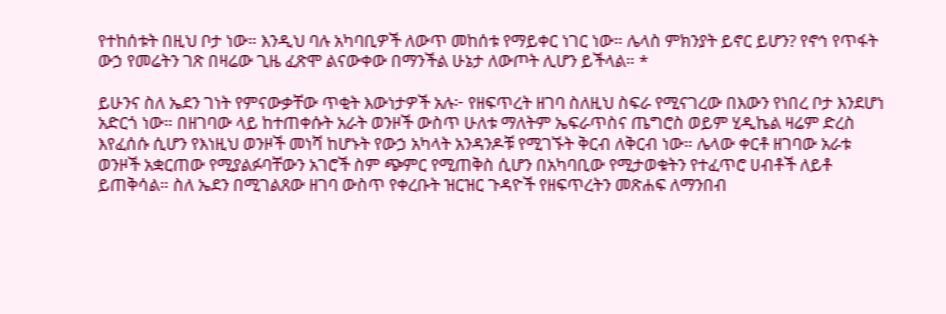የተከሰቱት በዚህ ቦታ ነው። እንዲህ ባሉ አካባቢዎች ለውጥ መከሰቱ የማይቀር ነገር ነው። ሌላስ ምክንያት ይኖር ይሆን? የኖኅ የጥፋት ውኃ የመሬትን ገጽ በዛሬው ጊዜ ፈጽሞ ልናውቀው በማንችል ሁኔታ ለውጦት ሊሆን ይችላል። *

ይሁንና ስለ ኤደን ገነት የምናውቃቸው ጥቂት እውነታዎች አሉ፦ የዘፍጥረት ዘገባ ስለዚህ ስፍራ የሚናገረው በእውን የነበረ ቦታ እንደሆነ አድርጎ ነው። በዘገባው ላይ ከተጠቀሱት አራት ወንዞች ውስጥ ሁለቱ ማለትም ኤፍራጥስና ጤግሮስ ወይም ሂዲኬል ዛሬም ድረስ እየፈሰሱ ሲሆን የእነዚህ ወንዞች መነሻ ከሆኑት የውኃ አካላት አንዳንዶቹ የሚገኙት ቅርብ ለቅርብ ነው። ሌላው ቀርቶ ዘገባው አራቱ ወንዞች አቋርጠው የሚያልፉባቸውን አገሮች ስም ጭምር የሚጠቅስ ሲሆን በአካባቢው የሚታወቁትን የተፈጥሮ ሀብቶች ለይቶ ይጠቅሳል። ስለ ኤደን በሚገልጸው ዘገባ ውስጥ የቀረቡት ዝርዝር ጉዳዮች የዘፍጥረትን መጽሐፍ ለማንበብ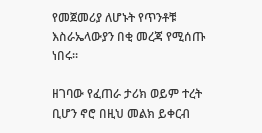የመጀመሪያ ለሆኑት የጥንቶቹ እስራኤላውያን በቂ መረጃ የሚሰጡ ነበሩ።

ዘገባው የፈጠራ ታሪክ ወይም ተረት ቢሆን ኖሮ በዚህ መልክ ይቀርብ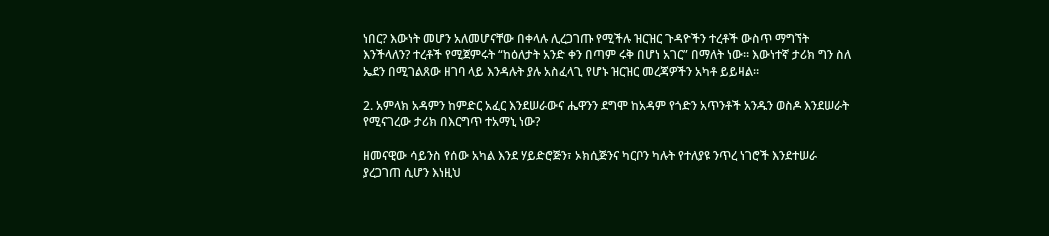ነበር? እውነት መሆን አለመሆናቸው በቀላሉ ሊረጋገጡ የሚችሉ ዝርዝር ጉዳዮችን ተረቶች ውስጥ ማግኘት እንችላለን? ተረቶች የሚጀምሩት “ከዕለታት አንድ ቀን በጣም ሩቅ በሆነ አገር” በማለት ነው። እውነተኛ ታሪክ ግን ስለ ኤደን በሚገልጸው ዘገባ ላይ እንዳሉት ያሉ አስፈላጊ የሆኑ ዝርዝር መረጃዎችን አካቶ ይይዛል።

2. አምላክ አዳምን ከምድር አፈር እንደሠራውና ሔዋንን ደግሞ ከአዳም የጎድን አጥንቶች አንዱን ወስዶ እንደሠራት የሚናገረው ታሪክ በእርግጥ ተአማኒ ነው?

ዘመናዊው ሳይንስ የሰው አካል እንደ ሃይድሮጅን፣ ኦክሲጅንና ካርቦን ካሉት የተለያዩ ንጥረ ነገሮች እንደተሠራ ያረጋገጠ ሲሆን እነዚህ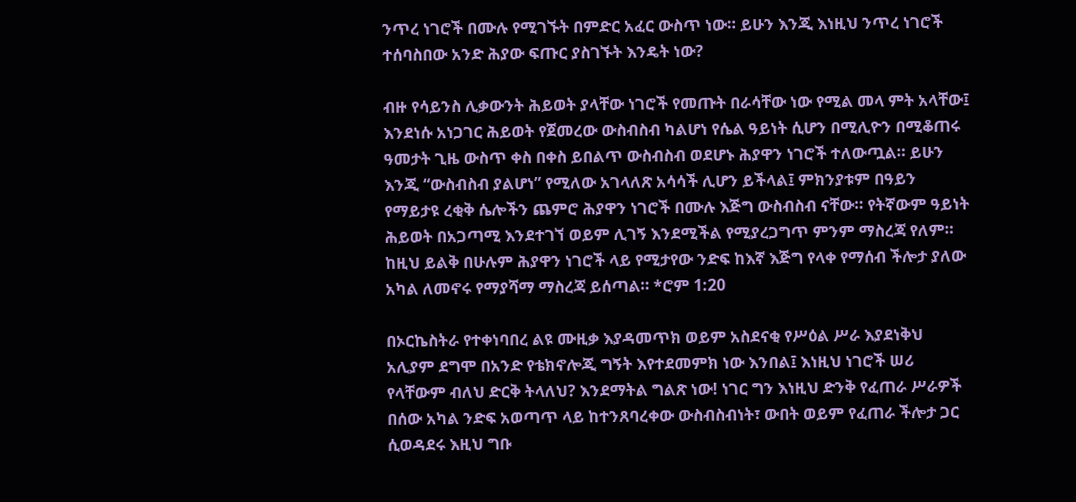ንጥረ ነገሮች በሙሉ የሚገኙት በምድር አፈር ውስጥ ነው። ይሁን እንጂ እነዚህ ንጥረ ነገሮች ተሰባስበው አንድ ሕያው ፍጡር ያስገኙት እንዴት ነው?

ብዙ የሳይንስ ሊቃውንት ሕይወት ያላቸው ነገሮች የመጡት በራሳቸው ነው የሚል መላ ምት አላቸው፤ እንደነሱ አነጋገር ሕይወት የጀመረው ውስብስብ ካልሆነ የሴል ዓይነት ሲሆን በሚሊዮን በሚቆጠሩ ዓመታት ጊዜ ውስጥ ቀስ በቀስ ይበልጥ ውስብስብ ወደሆኑ ሕያዋን ነገሮች ተለውጧል። ይሁን እንጂ “ውስብስብ ያልሆነ” የሚለው አገላለጽ አሳሳች ሊሆን ይችላል፤ ምክንያቱም በዓይን የማይታዩ ረቂቅ ሴሎችን ጨምሮ ሕያዋን ነገሮች በሙሉ እጅግ ውስብስብ ናቸው። የትኛውም ዓይነት ሕይወት በአጋጣሚ እንደተገኘ ወይም ሊገኝ እንደሚችል የሚያረጋግጥ ምንም ማስረጃ የለም። ከዚህ ይልቅ በሁሉም ሕያዋን ነገሮች ላይ የሚታየው ንድፍ ከእኛ እጅግ የላቀ የማሰብ ችሎታ ያለው አካል ለመኖሩ የማያሻማ ማስረጃ ይሰጣል። *ሮም 1:20

በኦርኬስትራ የተቀነባበረ ልዩ ሙዚቃ እያዳመጥክ ወይም አስደናቂ የሥዕል ሥራ እያደነቅህ አሊያም ደግሞ በአንድ የቴክኖሎጂ ግኝት እየተደመምክ ነው እንበል፤ እነዚህ ነገሮች ሠሪ የላቸውም ብለህ ድርቅ ትላለህ? እንደማትል ግልጽ ነው! ነገር ግን እነዚህ ድንቅ የፈጠራ ሥራዎች በሰው አካል ንድፍ አወጣጥ ላይ ከተንጸባረቀው ውስብስብነት፣ ውበት ወይም የፈጠራ ችሎታ ጋር ሲወዳደሩ እዚህ ግቡ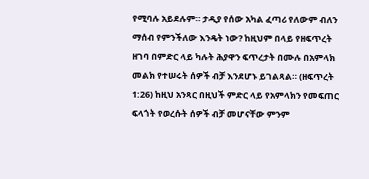የሚባሉ አይደሉም። ታዲያ የሰው አካል ፈጣሪ የለውም ብለን ማሰብ የምንችለው እንዴት ነው? ከዚህም በላይ የዘፍጥረት ዘገባ በምድር ላይ ካሉት ሕያዋን ፍጥረታት በሙሉ በአምላክ መልክ የተሠሩት ሰዎች ብቻ እንደሆኑ ይገልጻል። (ዘፍጥረት 1:26) ከዚህ አንጻር በዚህች ምድር ላይ የአምላክን የመፍጠር ፍላጎት የወረሱት ሰዎች ብቻ መሆናቸው ምንም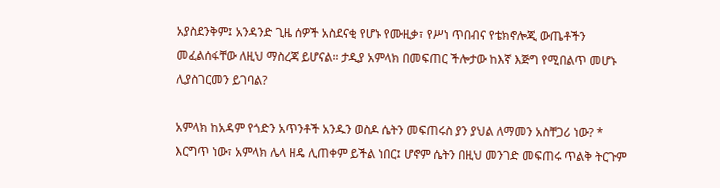አያስደንቅም፤ አንዳንድ ጊዜ ሰዎች አስደናቂ የሆኑ የሙዚቃ፣ የሥነ ጥበብና የቴክኖሎጂ ውጤቶችን መፈልሰፋቸው ለዚህ ማስረጃ ይሆናል። ታዲያ አምላክ በመፍጠር ችሎታው ከእኛ እጅግ የሚበልጥ መሆኑ ሊያስገርመን ይገባል?

አምላክ ከአዳም የጎድን አጥንቶች አንዱን ወስዶ ሴትን መፍጠሩስ ያን ያህል ለማመን አስቸጋሪ ነው? * እርግጥ ነው፣ አምላክ ሌላ ዘዴ ሊጠቀም ይችል ነበር፤ ሆኖም ሴትን በዚህ መንገድ መፍጠሩ ጥልቅ ትርጉም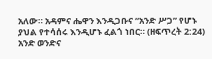አለው። አዳምና ሔዋን እንዲጋቡና “አንድ ሥጋ” የሆኑ ያህል የተሳሰሩ እንዲሆኑ ፈልጎ ነበር። (ዘፍጥረት 2:24) አንድ ወንድና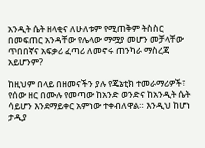አንዲት ሴት ዘላቂና ለሁለቱም የሚጠቅም ትስስር በመፍጠር አንዳቸው የሌላው ማሟያ መሆን መቻላቸው ጥበበኛና አፍቃሪ ፈጣሪ ለመኖሩ ጠንካራ ማስረጃ አይሆንም?

ከዚህም በላይ በዘመናችን ያሉ የጄኔቲክ ተመራማሪዎች፣ የሰው ዘር በሙሉ የመጣው ከአንድ ወንድና ከአንዲት ሴት ሳይሆን እንደማይቀር አምነው ተቀብለዋል። እንዲህ ከሆነ ታዲያ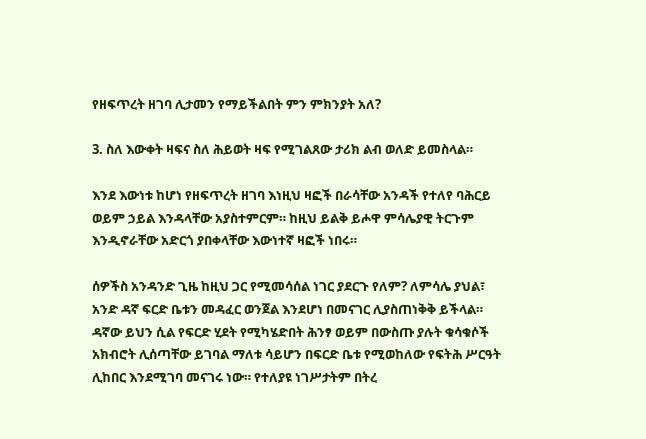የዘፍጥረት ዘገባ ሊታመን የማይችልበት ምን ምክንያት አለ?

3. ስለ እውቀት ዛፍና ስለ ሕይወት ዛፍ የሚገልጸው ታሪክ ልብ ወለድ ይመስላል።

እንደ እውነቱ ከሆነ የዘፍጥረት ዘገባ እነዚህ ዛፎች በራሳቸው አንዳች የተለየ ባሕርይ ወይም ኃይል እንዳላቸው አያስተምርም። ከዚህ ይልቅ ይሖዋ ምሳሌያዊ ትርጉም እንዲኖራቸው አድርጎ ያበቀላቸው እውነተኛ ዛፎች ነበሩ።

ሰዎችስ አንዳንድ ጊዜ ከዚህ ጋር የሚመሳሰል ነገር ያደርጉ የለም? ለምሳሌ ያህል፣ አንድ ዳኛ ፍርድ ቤቱን መዳፈር ወንጀል እንደሆነ በመናገር ሊያስጠነቅቅ ይችላል። ዳኛው ይህን ሲል የፍርድ ሂደት የሚካሄድበት ሕንፃ ወይም በውስጡ ያሉት ቁሳቁሶች አክብሮት ሊሰጣቸው ይገባል ማለቱ ሳይሆን በፍርድ ቤቱ የሚወከለው የፍትሕ ሥርዓት ሊከበር እንደሚገባ መናገሩ ነው። የተለያዩ ነገሥታትም በትረ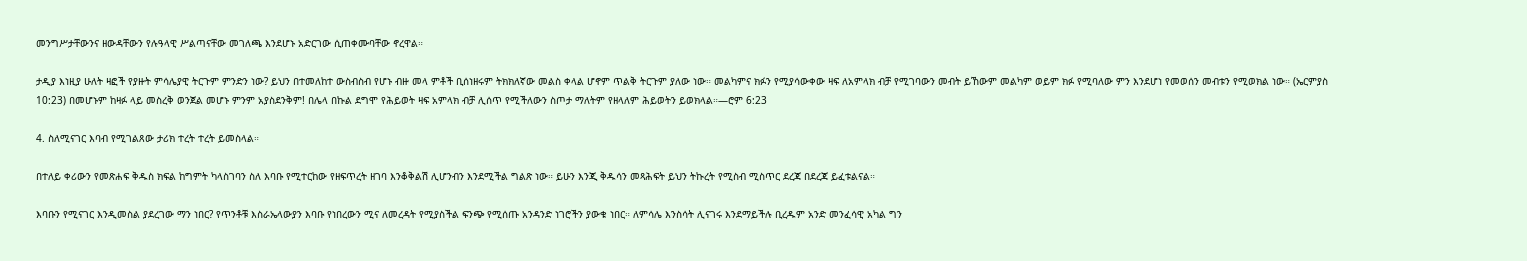መንግሥታቸውንና ዘውዳቸውን የሉዓላዊ ሥልጣናቸው መገለጫ እንደሆኑ አድርገው ሲጠቀሙባቸው ኖረዋል።

ታዲያ እነዚያ ሁለት ዛፎች የያዙት ምሳሌያዊ ትርጉም ምንድን ነው? ይህን በተመለከተ ውስብስብ የሆኑ ብዙ መላ ምቶች ቢሰነዘሩም ትክክለኛው መልስ ቀላል ሆኖም ጥልቅ ትርጉም ያለው ነው። መልካምና ክፉን የሚያሳውቀው ዛፍ ለአምላክ ብቻ የሚገባውን መብት ይኸውም መልካም ወይም ክፉ የሚባለው ምን እንደሆነ የመወሰን መብቱን የሚወክል ነው። (ኤርምያስ 10:23) በመሆኑም ከዛፉ ላይ መስረቅ ወንጀል መሆኑ ምንም አያስደንቅም! በሌላ በኩል ደግሞ የሕይወት ዛፍ አምላክ ብቻ ሊሰጥ የሚችለውን ስጦታ ማለትም የዘላለም ሕይወትን ይወክላል።—ሮም 6:23

4. ስለሚናገር እባብ የሚገልጸው ታሪክ ተረት ተረት ይመስላል።

በተለይ ቀሪውን የመጽሐፍ ቅዱስ ክፍል ከግምት ካላስገባን ስለ እባቡ የሚተርከው የዘፍጥረት ዘገባ እንቆቅልሽ ሊሆንብን እንደሚችል ግልጽ ነው። ይሁን እንጂ ቅዱሳን መጻሕፍት ይህን ትኩረት የሚስብ ሚስጥር ደረጃ በደረጃ ይፈቱልናል።

እባቡን የሚናገር እንዲመስል ያደረገው ማን ነበር? የጥንቶቹ እስራኤላውያን እባቡ የነበረውን ሚና ለመረዳት የሚያስችል ፍንጭ የሚሰጡ አንዳንድ ነገሮችን ያውቁ ነበር። ለምሳሌ እንስሳት ሊናገሩ እንደማይችሉ ቢረዱም አንድ መንፈሳዊ አካል ግን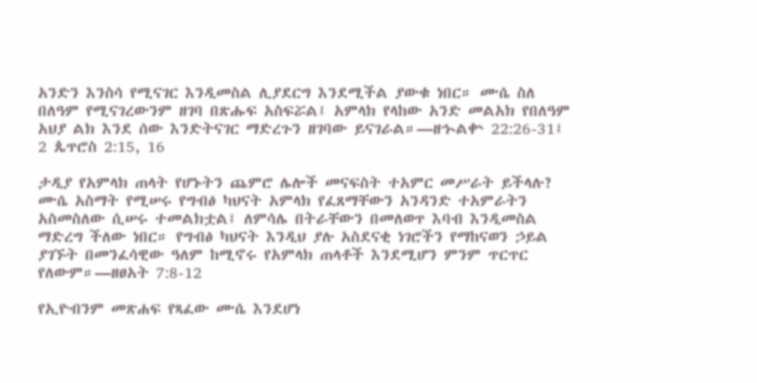አንድን እንስሳ የሚናገር እንዲመስል ሊያደርግ እንደሚችል ያውቁ ነበር። ሙሴ ስለ በለዓም የሚናገረውንም ዘገባ በጽሑፍ አስፍሯል፤ አምላክ የላከው አንድ መልአክ የበለዓም አህያ ልክ እንደ ሰው እንድትናገር ማድረጉን ዘገባው ይናገራል።—ዘኍልቍ 22:26-31፤ 2 ጴጥሮስ 2:15, 16

ታዲያ የአምላክ ጠላት የሆኑትን ጨምሮ ሌሎች መናፍስት ተአምር መሥራት ይችላሉ? ሙሴ አስማት የሚሠሩ የግብፅ ካህናት አምላክ የፈጸማቸውን አንዳንድ ተአምራትን አስመስለው ሲሠሩ ተመልክቷል፤ ለምሳሌ በትራቸውን በመለወጥ እባብ እንዲመስል ማድረግ ችለው ነበር። የግብፅ ካህናት እንዲህ ያሉ አስደናቂ ነገሮችን የማከናወን ኃይል ያገኙት በመንፈሳዊው ዓለም ከሚኖሩ የአምላክ ጠላቶች እንደሚሆን ምንም ጥርጥር የለውም።—ዘፀአት 7:8-12

የኢዮብንም መጽሐፍ የጻፈው ሙሴ እንደሆነ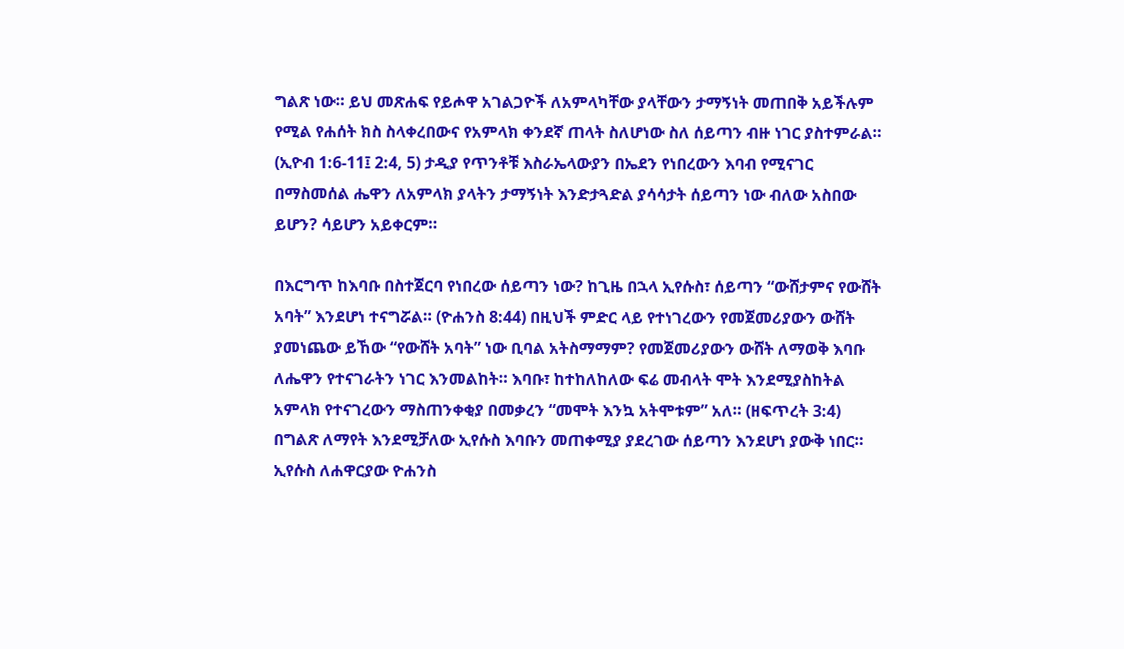ግልጽ ነው። ይህ መጽሐፍ የይሖዋ አገልጋዮች ለአምላካቸው ያላቸውን ታማኝነት መጠበቅ አይችሉም የሚል የሐሰት ክስ ስላቀረበውና የአምላክ ቀንደኛ ጠላት ስለሆነው ስለ ሰይጣን ብዙ ነገር ያስተምራል። (ኢዮብ 1:6-11፤ 2:4, 5) ታዲያ የጥንቶቹ እስራኤላውያን በኤደን የነበረውን እባብ የሚናገር በማስመሰል ሔዋን ለአምላክ ያላትን ታማኝነት እንድታጓድል ያሳሳታት ሰይጣን ነው ብለው አስበው ይሆን? ሳይሆን አይቀርም።

በእርግጥ ከእባቡ በስተጀርባ የነበረው ሰይጣን ነው? ከጊዜ በኋላ ኢየሱስ፣ ሰይጣን “ውሸታምና የውሸት አባት” እንደሆነ ተናግሯል። (ዮሐንስ 8:44) በዚህች ምድር ላይ የተነገረውን የመጀመሪያውን ውሸት ያመነጨው ይኸው “የውሸት አባት” ነው ቢባል አትስማማም? የመጀመሪያውን ውሸት ለማወቅ እባቡ ለሔዋን የተናገራትን ነገር እንመልከት። እባቡ፣ ከተከለከለው ፍሬ መብላት ሞት እንደሚያስከትል አምላክ የተናገረውን ማስጠንቀቂያ በመቃረን “መሞት እንኳ አትሞቱም” አለ። (ዘፍጥረት 3:4) በግልጽ ለማየት እንደሚቻለው ኢየሱስ እባቡን መጠቀሚያ ያደረገው ሰይጣን እንደሆነ ያውቅ ነበር። ኢየሱስ ለሐዋርያው ዮሐንስ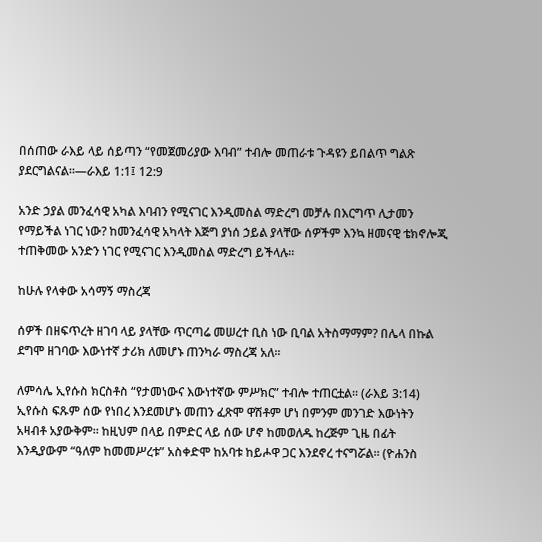በሰጠው ራእይ ላይ ሰይጣን “የመጀመሪያው እባብ” ተብሎ መጠራቱ ጉዳዩን ይበልጥ ግልጽ ያደርግልናል።—ራእይ 1:1፤ 12:9

አንድ ኃያል መንፈሳዊ አካል እባብን የሚናገር እንዲመስል ማድረግ መቻሉ በእርግጥ ሊታመን የማይችል ነገር ነው? ከመንፈሳዊ አካላት እጅግ ያነሰ ኃይል ያላቸው ሰዎችም እንኳ ዘመናዊ ቴክኖሎጂ ተጠቅመው አንድን ነገር የሚናገር እንዲመስል ማድረግ ይችላሉ።

ከሁሉ የላቀው አሳማኝ ማስረጃ

ሰዎች በዘፍጥረት ዘገባ ላይ ያላቸው ጥርጣሬ መሠረተ ቢስ ነው ቢባል አትስማማም? በሌላ በኩል ደግሞ ዘገባው እውነተኛ ታሪክ ለመሆኑ ጠንካራ ማስረጃ አለ።

ለምሳሌ ኢየሱስ ክርስቶስ “የታመነውና እውነተኛው ምሥክር” ተብሎ ተጠርቷል። (ራእይ 3:14) ኢየሱስ ፍጹም ሰው የነበረ እንደመሆኑ መጠን ፈጽሞ ዋሽቶም ሆነ በምንም መንገድ እውነትን አዛብቶ አያውቅም። ከዚህም በላይ በምድር ላይ ሰው ሆኖ ከመወለዱ ከረጅም ጊዜ በፊት እንዲያውም “ዓለም ከመመሥረቱ” አስቀድሞ ከአባቱ ከይሖዋ ጋር እንደኖረ ተናግሯል። (ዮሐንስ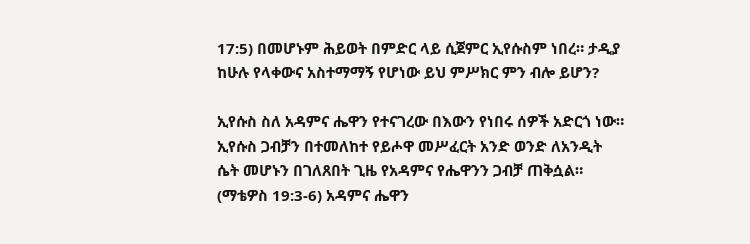17:5) በመሆኑም ሕይወት በምድር ላይ ሲጀምር ኢየሱስም ነበረ። ታዲያ ከሁሉ የላቀውና አስተማማኝ የሆነው ይህ ምሥክር ምን ብሎ ይሆን?

ኢየሱስ ስለ አዳምና ሔዋን የተናገረው በእውን የነበሩ ሰዎች አድርጎ ነው። ኢየሱስ ጋብቻን በተመለከተ የይሖዋ መሥፈርት አንድ ወንድ ለአንዲት ሴት መሆኑን በገለጸበት ጊዜ የአዳምና የሔዋንን ጋብቻ ጠቅሷል። (ማቴዎስ 19:3-6) አዳምና ሔዋን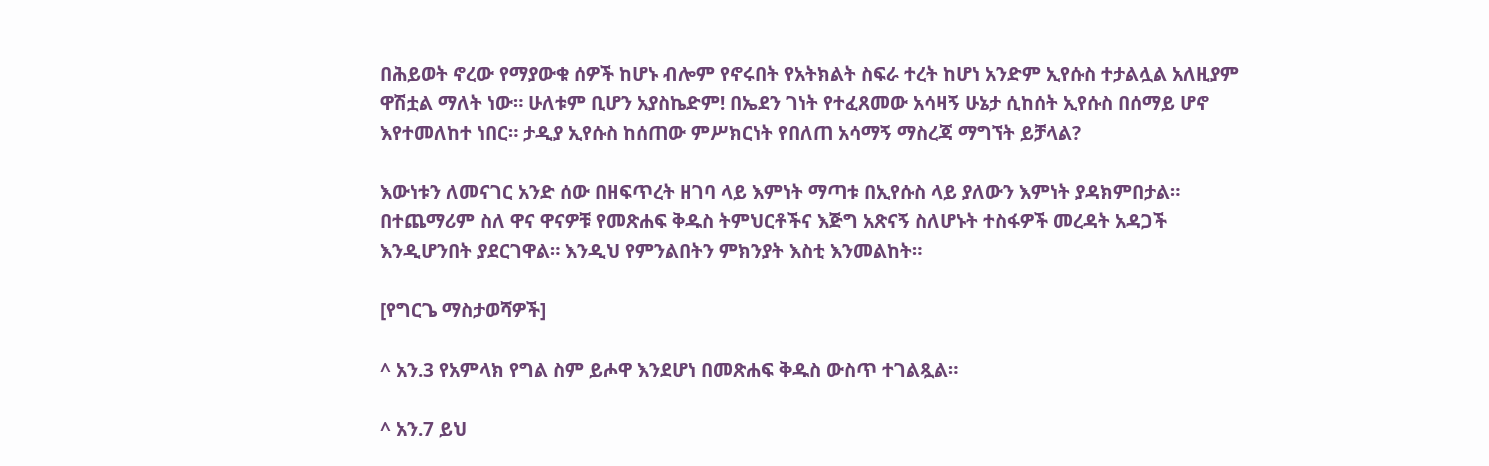በሕይወት ኖረው የማያውቁ ሰዎች ከሆኑ ብሎም የኖሩበት የአትክልት ስፍራ ተረት ከሆነ አንድም ኢየሱስ ተታልሏል አለዚያም ዋሽቷል ማለት ነው። ሁለቱም ቢሆን አያስኬድም! በኤደን ገነት የተፈጸመው አሳዛኝ ሁኔታ ሲከሰት ኢየሱስ በሰማይ ሆኖ እየተመለከተ ነበር። ታዲያ ኢየሱስ ከሰጠው ምሥክርነት የበለጠ አሳማኝ ማስረጃ ማግኘት ይቻላል?

እውነቱን ለመናገር አንድ ሰው በዘፍጥረት ዘገባ ላይ እምነት ማጣቱ በኢየሱስ ላይ ያለውን እምነት ያዳክምበታል። በተጨማሪም ስለ ዋና ዋናዎቹ የመጽሐፍ ቅዱስ ትምህርቶችና እጅግ አጽናኝ ስለሆኑት ተስፋዎች መረዳት አዳጋች እንዲሆንበት ያደርገዋል። እንዲህ የምንልበትን ምክንያት እስቲ እንመልከት።

[የግርጌ ማስታወሻዎች]

^ አን.3 የአምላክ የግል ስም ይሖዋ እንደሆነ በመጽሐፍ ቅዱስ ውስጥ ተገልጿል።

^ አን.7 ይህ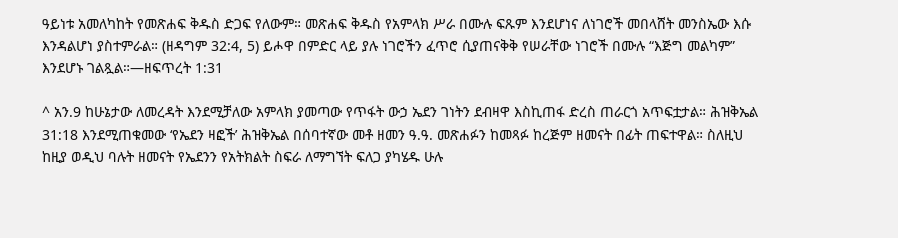ዓይነቱ አመለካከት የመጽሐፍ ቅዱስ ድጋፍ የለውም። መጽሐፍ ቅዱስ የአምላክ ሥራ በሙሉ ፍጹም እንደሆነና ለነገሮች መበላሸት መንስኤው እሱ እንዳልሆነ ያስተምራል። (ዘዳግም 32:4, 5) ይሖዋ በምድር ላይ ያሉ ነገሮችን ፈጥሮ ሲያጠናቅቅ የሠራቸው ነገሮች በሙሉ “እጅግ መልካም” እንደሆኑ ገልጿል።—ዘፍጥረት 1:31

^ አን.9 ከሁኔታው ለመረዳት እንደሚቻለው አምላክ ያመጣው የጥፋት ውኃ ኤደን ገነትን ደብዛዋ እስኪጠፋ ድረስ ጠራርጎ አጥፍቷታል። ሕዝቅኤል 31:18 እንደሚጠቁመው ‘የኤደን ዛፎች’ ሕዝቅኤል በሰባተኛው መቶ ዘመን ዓ.ዓ. መጽሐፉን ከመጻፉ ከረጅም ዘመናት በፊት ጠፍተዋል። ስለዚህ ከዚያ ወዲህ ባሉት ዘመናት የኤደንን የአትክልት ስፍራ ለማግኘት ፍለጋ ያካሄዱ ሁሉ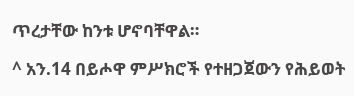ጥረታቸው ከንቱ ሆኖባቸዋል።

^ አን.14 በይሖዋ ምሥክሮች የተዘጋጀውን የሕይወት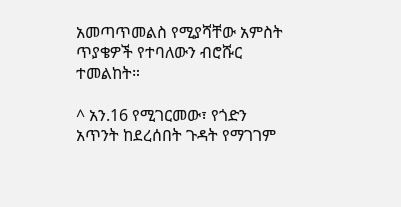አመጣጥመልስ የሚያሻቸው አምስት ጥያቄዎች የተባለውን ብሮሹር ተመልከት።

^ አን.16 የሚገርመው፣ የጎድን አጥንት ከደረሰበት ጉዳት የማገገም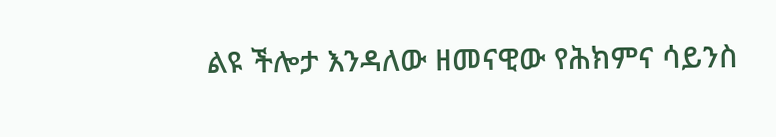ልዩ ችሎታ እንዳለው ዘመናዊው የሕክምና ሳይንስ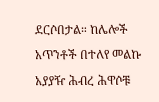ደርሶበታል። ከሌሎች አጥንቶች በተለየ መልኩ አያያዥ ሕብረ ሕዋሶቹ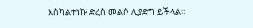እስካልተነኩ ድረስ መልሶ ሊያድግ ይችላል።